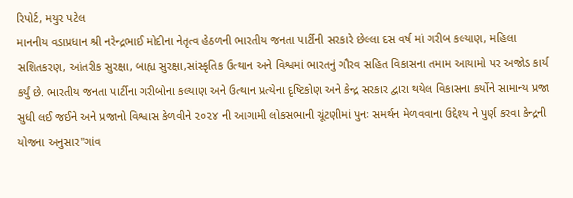રિપોર્ટ, મયુર પટેલ
માનનીય વડાપ્રધાન શ્રી નરેન્દ્રભાઈ મોદીના નેતૃત્વ હેઠળની ભારતીય જનતા પાર્ટીની સરકારે છેલ્લા દસ વર્ષ માં ગરીબ કલ્યાણ, મહિલા સશિતકરણ, આંતરીક સુરક્ષા, બાહ્ય સુરક્ષા,સાંસ્કૃતિક ઉત્થાન અને વિશ્વમાં ભારતનું ગૌરવ સહિત વિકાસના તમામ આયામો પર અજોડ કાર્ય કર્યું છે. ભારતીય જનતા પાર્ટીના ગરીબોના કલ્યાણ અને ઉત્થાન પ્રત્યેના દૃષ્ટિકોણ અને કેન્દ્ર સરકાર દ્વારા થયેલ વિકાસના કર્યોને સામાન્ય પ્રજા સુધી લઈ જઈને અને પ્રજાનો વિશ્વાસ કેળવીને ૨૦૨૪ ની આગામી લોકસભાની ચૂંટણીમાં પુનઃ સમર્થન મેળવવાના ઉદ્દેશ્ય ને પુર્ણ કરવા કેન્દ્રની યોજના અનુસાર"ગાંવ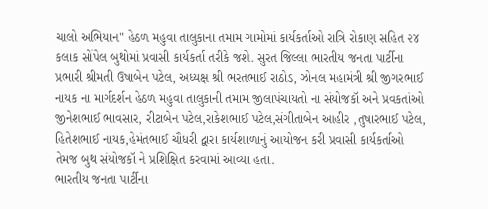ચાલો અભિયાન" હેઠળ મહુવા તાલુકાના તમામ ગામોમાં કાર્યકર્તાઓ રાત્રિ રોકાણ સહિત ૨૪ કલાક સોંપેલ બુથોમાં પ્રવાસી કાર્યકર્તા તરીકે જશે. સુરત જિલ્લા ભારતીય જનતા પાર્ટીના પ્રભારી શ્રીમતી ઉષાબેન પટેલ, અધ્યક્ષ શ્રી ભરતભાઈ રાઠોડ, ઝોનલ મહામંત્રી શ્રી જીગરભાઈ નાયક ના માર્ગદર્શન હેઠળ મહુવા તાલુકાની તમામ જીલાપંચાયતો ના સંયોજકૉ અને પ્રવકતાંઓ જીનેશભાઈ ભાવસાર, રીટાબેન પટેલ,રાકેશભાઈ પટેલ,સંગીતાબેન આહીર ,તુષારભાઈ પટેલ, હિતેશભાઈ નાયક,હેમંતભાઈ ચૌધરી દ્વારા કાર્યશાળાનું આયોજન કરી પ્રવાસી કાર્યકર્તાઓ તેમજ બુથ સંયોજકૉ ને પ્રશિક્ષિત કરવામાં આવ્યા હતા.
ભારતીય જનતા પાર્ટીના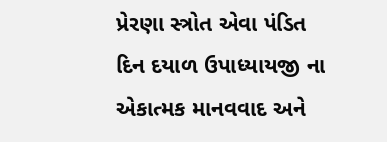પ્રેરણા સ્ત્રોત એવા પંડિત દિન દયાળ ઉપાધ્યાયજી ના એકાત્મક માનવવાદ અને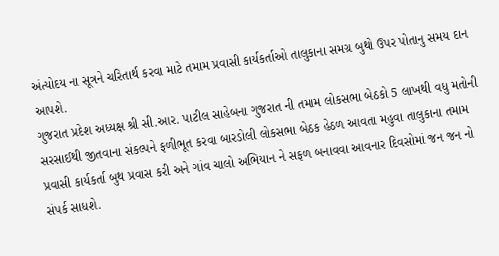અંત્યોદય ના સૂત્રને ચરિતાર્થ કરવા માટે તમામ પ્રવાસી કાર્યકર્તાઓ તાલુકાના સમગ્ર બુથો ઉપર પોતાનુ સમય દાન આપશે.
ગુજરાત પ્રદેશ અધ્યક્ષ શ્રી સી.આર. પાટીલ સાહેબના ગુજરાત ની તમામ લોકસભા બેઠકો 5 લાખથી વધુ મતોની સરસાઈથી જીતવાના સંકલ્પને ફળીભૂત કરવા બારડોલી લોકસભા બેઠક હેઠળ આવતા મહુવા તાલુકાના તમામ પ્રવાસી કાર્યકર્તા બુથ પ્રવાસ કરી અને ગાંવ ચાલો અભિયાન ને સફળ બનાવવા આવનાર દિવસોમાં જન જન નો સંપર્ક સાધશે.